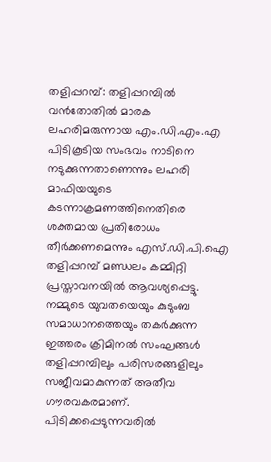തളിപ്പറമ്പ്: തളിപ്പറമ്പിൽ വൻതോതിൽ മാരക ലഹരിമരുന്നായ എം.ഡി.എം.എ പിടികൂടിയ സംഭവം നാടിനെ നടുക്കുന്നതാണെന്നും ലഹരി മാഫിയയുടെ കടന്നാക്രമണത്തിനെതിരെ ശക്തമായ പ്രതിരോധം തീർക്കണമെന്നും എസ്.ഡി.പി.ഐ തളിപ്പറമ്പ് മണ്ഡലം കമ്മിറ്റി പ്രസ്താവനയിൽ ആവശ്യപ്പെട്ടു. നമ്മുടെ യുവതയെയും കുടുംബ സമാധാനത്തെയും തകർക്കുന്ന ഇത്തരം ക്രിമിനൽ സംഘങ്ങൾ തളിപ്പറമ്പിലും പരിസരങ്ങളിലും സജീവമാകുന്നത് അതീവ ഗൗരവകരമാണ്.
പിടിക്കപ്പെടുന്നവരിൽ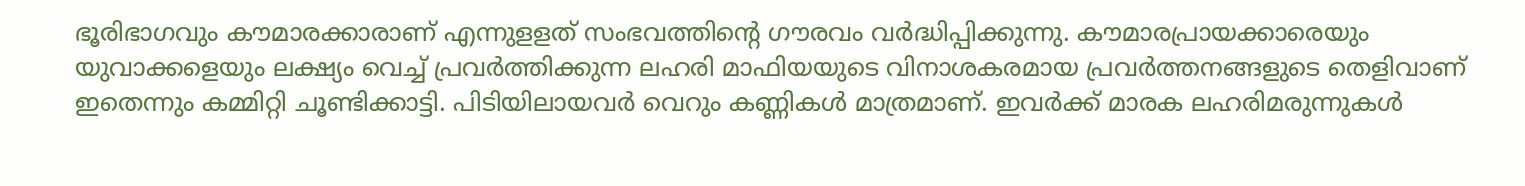ഭൂരിഭാഗവും കൗമാരക്കാരാണ് എന്നുളളത് സംഭവത്തിന്റെ ഗൗരവം വർദ്ധിപ്പിക്കുന്നു. കൗമാരപ്രായക്കാരെയും യുവാക്കളെയും ലക്ഷ്യം വെച്ച് പ്രവർത്തിക്കുന്ന ലഹരി മാഫിയയുടെ വിനാശകരമായ പ്രവർത്തനങ്ങളുടെ തെളിവാണ് ഇതെന്നും കമ്മിറ്റി ചൂണ്ടിക്കാട്ടി. പിടിയിലായവർ വെറും കണ്ണികൾ മാത്രമാണ്. ഇവർക്ക് മാരക ലഹരിമരുന്നുകൾ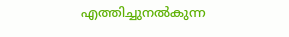എത്തിച്ചുനൽകുന്ന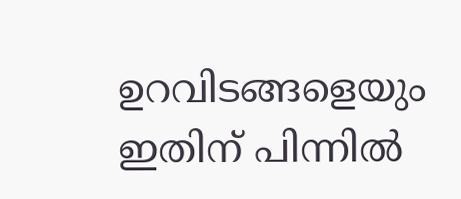ഉറവിടങ്ങളെയും ഇതിന് പിന്നിൽ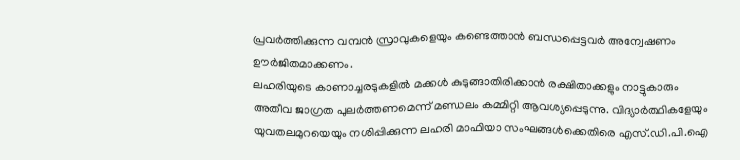പ്രവർത്തിക്കുന്ന വമ്പൻ സ്രാവുകളെയും കണ്ടെത്താൻ ബന്ധപ്പെട്ടവർ അന്വേഷണം ഊർജിതമാക്കണം.
ലഹരിയുടെ കാണാച്ചരടുകളിൽ മക്കൾ കുടുങ്ങാതിരിക്കാൻ രക്ഷിതാക്കളും നാട്ടുകാരും അതീവ ജാഗ്രത പുലർത്തണമെന്ന് മണ്ഡലം കമ്മിറ്റി ആവശ്യപ്പെടുന്നു. വിദ്യാർത്ഥികളേയും യുവതലമുറയെയും നശിപ്പിക്കുന്ന ലഹരി മാഫിയാ സംഘങ്ങൾക്കെതിരെ എസ്.ഡി.പി.ഐ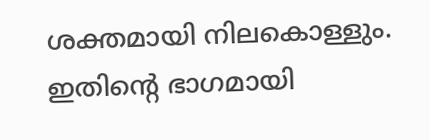ശക്തമായി നിലകൊള്ളും. ഇതിന്റെ ഭാഗമായി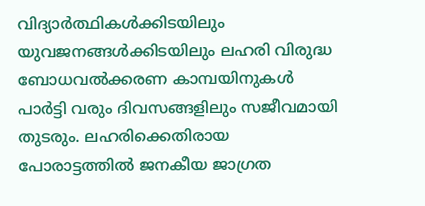വിദ്യാർത്ഥികൾക്കിടയിലും യുവജനങ്ങൾക്കിടയിലും ലഹരി വിരുദ്ധ ബോധവൽക്കരണ കാമ്പയിനുകൾ പാർട്ടി വരും ദിവസങ്ങളിലും സജീവമായി തുടരും. ലഹരിക്കെതിരായ പോരാട്ടത്തിൽ ജനകീയ ജാഗ്രത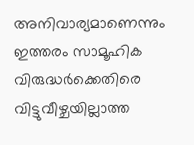അനിവാര്യമാണെന്നും ഇത്തരം സാമൂഹിക വിരുദ്ധർക്കെതിരെ വിട്ടുവീഴ്ചയില്ലാത്ത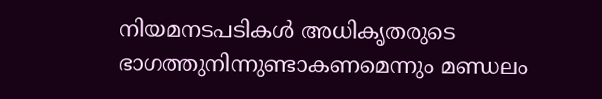നിയമനടപടികൾ അധികൃതരുടെ ഭാഗത്തുനിന്നുണ്ടാകണമെന്നും മണ്ഡലം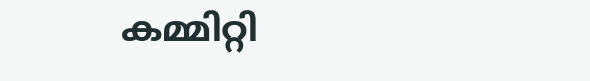കമ്മിറ്റി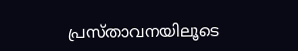പ്രസ്താവനയിലൂടെ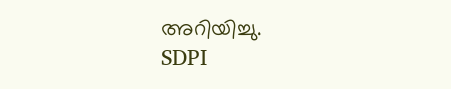അറിയിച്ചു.
SDPI